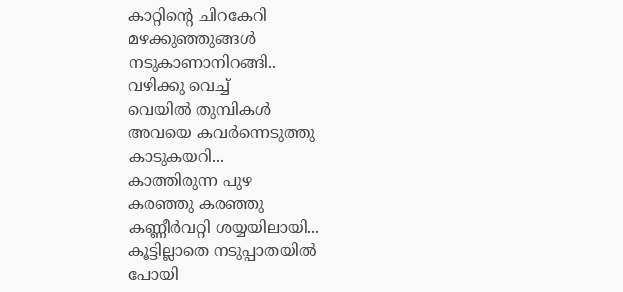കാറ്റിന്റെ ചിറകേറി
മഴക്കുഞ്ഞുങ്ങൾ
നടുകാണാനിറങ്ങി..
വഴിക്കു വെച്ച്
വെയിൽ തുമ്പികൾ
അവയെ കവർന്നെടുത്തു
കാടുകയറി...
കാത്തിരുന്ന പുഴ
കരഞ്ഞു കരഞ്ഞു
കണ്ണീർവറ്റി ശയ്യയിലായി...
കൂട്ടില്ലാതെ നടുപ്പാതയിൽ
പോയി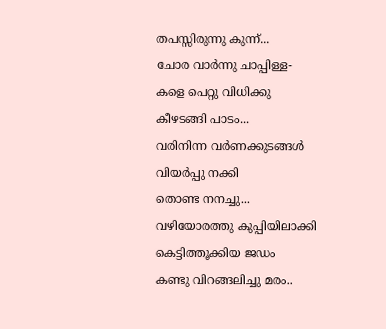തപസ്സിരുന്നു കുന്ന്...
ചോര വാർന്നു ചാപ്പിള്ള-
കളെ പെറ്റു വിധിക്കു
കീഴടങ്ങി പാടം...
വരിനിന്ന വർണക്കുടങ്ങൾ
വിയർപ്പു നക്കി
തൊണ്ട നനച്ചു...
വഴിയോരത്തു കുപ്പിയിലാക്കി
കെട്ടിത്തൂക്കിയ ജഡം
കണ്ടു വിറങ്ങലിച്ചു മരം..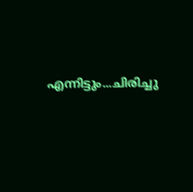എന്നിട്ടും...ചിരിച്ചു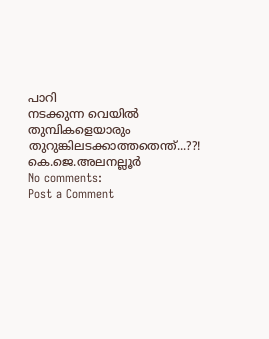പാറി
നടക്കുന്ന വെയിൽ തുമ്പികളെയാരും
തുറുങ്കിലടക്കാത്തതെന്ത്...??!
കെ.ജെ.അലനല്ലൂർ
No comments:
Post a Comment